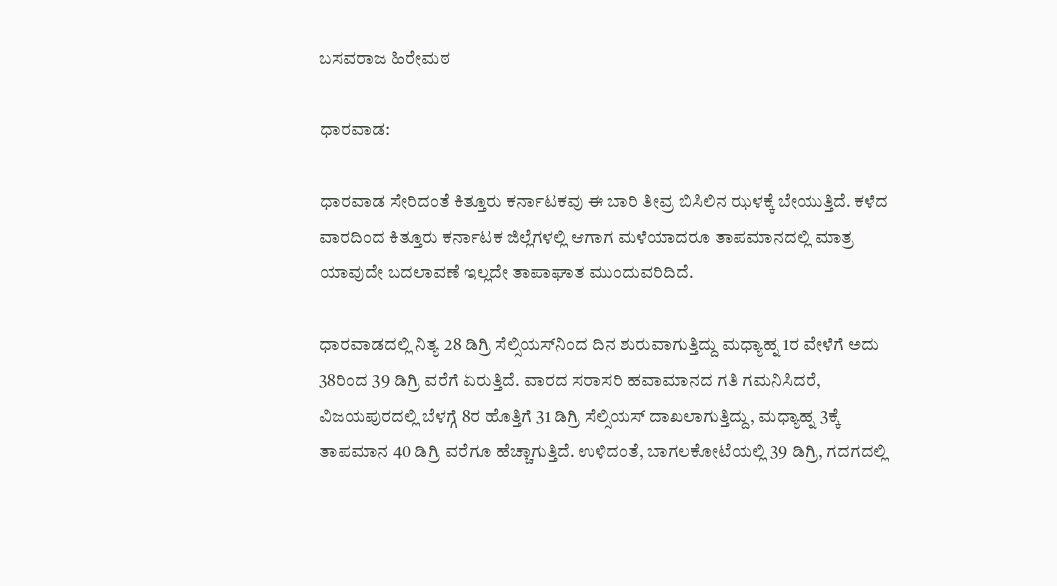ಬಸವರಾಜ ಹಿರೇಮಠ

ಧಾರವಾಡ:

ಧಾರವಾಡ ಸೇರಿದಂತೆ ಕಿತ್ತೂರು ಕರ್ನಾಟಕವು ಈ ಬಾರಿ ತೀವ್ರ ಬಿಸಿಲಿನ ಝಳಕ್ಕೆ ಬೇಯುತ್ತಿದೆ. ಕಳೆದ ವಾರದಿಂದ ಕಿತ್ತೂರು ಕರ್ನಾಟಕ ಜಿಲ್ಲೆಗಳಲ್ಲಿ ಆಗಾಗ ಮಳೆಯಾದರೂ ತಾಪಮಾನದಲ್ಲಿ ಮಾತ್ರ ಯಾವುದೇ ಬದಲಾವಣೆ ಇಲ್ಲದೇ ತಾಪಾಘಾತ ಮುಂದುವರಿದಿದೆ.

ಧಾರವಾಡದಲ್ಲಿ ನಿತ್ಯ 28 ಡಿಗ್ರಿ ಸೆಲ್ಸಿಯಸ್‌ನಿಂದ ದಿನ ಶುರುವಾಗುತ್ತಿದ್ದು ಮಧ್ಯಾಹ್ನ 1ರ ವೇಳೆಗೆ ಅದು 38ರಿಂದ 39 ಡಿಗ್ರಿ ವರೆಗೆ ಏರುತ್ತಿದೆ. ವಾರದ ಸರಾಸರಿ ಹವಾಮಾನದ ಗತಿ ಗಮನಿಸಿದರೆ, ವಿಜಯಪುರದಲ್ಲಿ ಬೆಳಗ್ಗೆ 8ರ ಹೊತ್ತಿಗೆ 31 ಡಿಗ್ರಿ ಸೆಲ್ಸಿಯಸ್ ದಾಖಲಾಗುತ್ತಿದ್ದು, ಮಧ್ಯಾಹ್ನ 3ಕ್ಕೆ ತಾಪಮಾನ 40 ಡಿಗ್ರಿ ವರೆಗೂ ಹೆಚ್ಚಾಗುತ್ತಿದೆ. ಉಳಿದಂತೆ, ಬಾಗಲಕೋಟೆಯಲ್ಲಿ 39 ಡಿಗ್ರಿ, ಗದಗದಲ್ಲಿ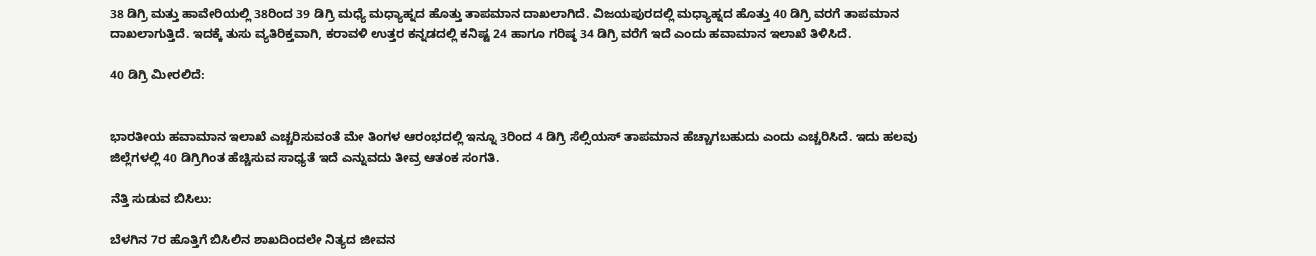38 ಡಿಗ್ರಿ ಮತ್ತು ಹಾವೇರಿಯಲ್ಲಿ 38ರಿಂದ 39 ಡಿಗ್ರಿ ಮಧ್ಯೆ ಮಧ್ಯಾಹ್ನದ ಹೊತ್ತು ತಾಪಮಾನ ದಾಖಲಾಗಿದೆ. ವಿಜಯಪುರದಲ್ಲಿ ಮಧ್ಯಾಹ್ನದ ಹೊತ್ತು 40 ಡಿಗ್ರಿ ವರಗೆ ತಾಪಮಾನ ದಾಖಲಾಗುತ್ತಿದೆ. ಇದಕ್ಕೆ ತುಸು ವ್ಯತಿರಿಕ್ತವಾಗಿ, ಕರಾವಳಿ ಉತ್ತರ ಕನ್ನಡದಲ್ಲಿ ಕನಿಷ್ಟ 24 ಹಾಗೂ ಗರಿಷ್ಠ 34 ಡಿಗ್ರಿ ವರೆಗೆ ಇದೆ ಎಂದು ಹವಾಮಾನ ಇಲಾಖೆ ತಿಳಿಸಿದೆ.

40 ಡಿಗ್ರಿ ಮೀರಲಿದೆ:


ಭಾರತೀಯ ಹವಾಮಾನ ಇಲಾಖೆ ಎಚ್ಚರಿಸುವಂತೆ ಮೇ ತಿಂಗಳ ಆರಂಭದಲ್ಲಿ ಇನ್ನೂ 3ರಿಂದ 4 ಡಿಗ್ರಿ ಸೆಲ್ಸಿಯಸ್‌ ತಾಪಮಾನ ಹೆಚ್ಚಾಗಬಹುದು ಎಂದು ಎಚ್ಚರಿಸಿದೆ. ಇದು ಹಲವು ಜಿಲ್ಲೆಗಳಲ್ಲಿ 40 ಡಿಗ್ರಿಗಿಂತ ಹೆಚ್ಚಿಸುವ ಸಾಧ್ಯತೆ ಇದೆ ಎನ್ನುವದು ತೀವ್ರ ಆತಂಕ ಸಂಗತಿ.

ನೆತ್ತಿ ಸುಡುವ ಬಿಸಿಲು:

ಬೆಳಗಿನ 7ರ ಹೊತ್ತಿಗೆ ಬಿಸಿಲಿನ ಶಾಖದಿಂದಲೇ ನಿತ್ಯದ ಜೀವನ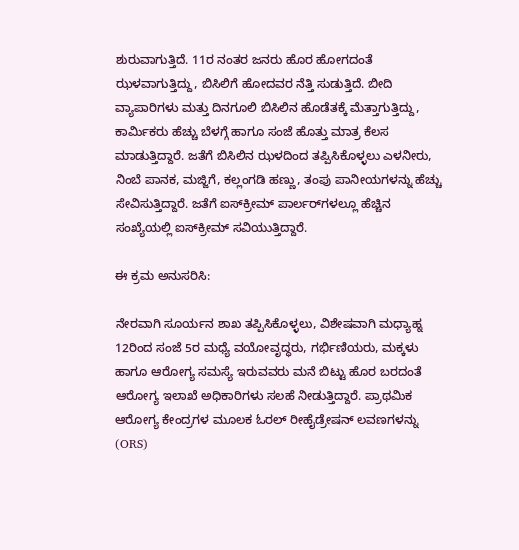ಶುರುವಾಗುತ್ತಿದೆ. 11ರ ನಂತರ ಜನರು ಹೊರ ಹೋಗದಂತೆ ಝಳವಾಗುತ್ತಿದ್ದು, ಬಿಸಿಲಿಗೆ ಹೋದವರ ನೆತ್ತಿ ಸುಡುತ್ತಿದೆ. ಬೀದಿ ವ್ಯಾಪಾರಿಗಳು ಮತ್ತು ದಿನಗೂಲಿ ಬಿಸಿಲಿನ ಹೊಡೆತಕ್ಕೆ ಮೆತ್ತಾಗುತ್ತಿದ್ದು, ಕಾರ್ಮಿಕರು ಹೆಚ್ಚು ಬೆಳಗ್ಗೆ ಹಾಗೂ ಸಂಜೆ ಹೊತ್ತು ಮಾತ್ರ ಕೆಲಸ ಮಾಡುತ್ತಿದ್ದಾರೆ. ಜತೆಗೆ ಬಿಸಿಲಿನ ಝಳದಿಂದ ತಪ್ಪಿಸಿಕೊಳ್ಳಲು ಎಳನೀರು, ನಿಂಬೆ ಪಾನಕ, ಮಜ್ಜಿಗೆ, ಕಲ್ಲಂಗಡಿ ಹಣ್ಣು, ತಂಪು ಪಾನೀಯಗಳನ್ನು ಹೆಚ್ಚು ಸೇವಿಸುತ್ತಿದ್ದಾರೆ. ಜತೆಗೆ ಐಸ್‌ಕ್ರೀಮ್ ಪಾರ್ಲರ್‌ಗಳಲ್ಲೂ ಹೆಚ್ಚಿನ ಸಂಖ್ಯೆಯಲ್ಲಿ ಐಸ್‌ಕ್ರೀಮ್ ಸವಿಯುತ್ತಿದ್ದಾರೆ.

ಈ ಕ್ರಮ ಅನುಸರಿಸಿ:

ನೇರವಾಗಿ ಸೂರ್ಯನ ಶಾಖ ತಪ್ಪಿಸಿಕೊಳ್ಳಲು, ವಿಶೇಷವಾಗಿ ಮಧ್ಯಾಹ್ನ 12ರಿಂದ ಸಂಜೆ 5ರ ಮಧ್ಯೆ ವಯೋವೃದ್ಧರು, ಗರ್ಭಿಣಿಯರು, ಮಕ್ಕಳು ಹಾಗೂ ಆರೋಗ್ಯ ಸಮಸ್ಯೆ ಇರುವವರು ಮನೆ ಬಿಟ್ಟು ಹೊರ ಬರದಂತೆ ಆರೋಗ್ಯ ಇಲಾಖೆ ಅಧಿಕಾರಿಗಳು ಸಲಹೆ ನೀಡುತ್ತಿದ್ದಾರೆ. ಪ್ರಾಥಮಿಕ ಆರೋಗ್ಯ ಕೇಂದ್ರಗಳ ಮೂಲಕ ಓರಲ್ ರೀಹೈಡ್ರೇಷನ್ ಲವಣಗಳನ್ನು (ORS)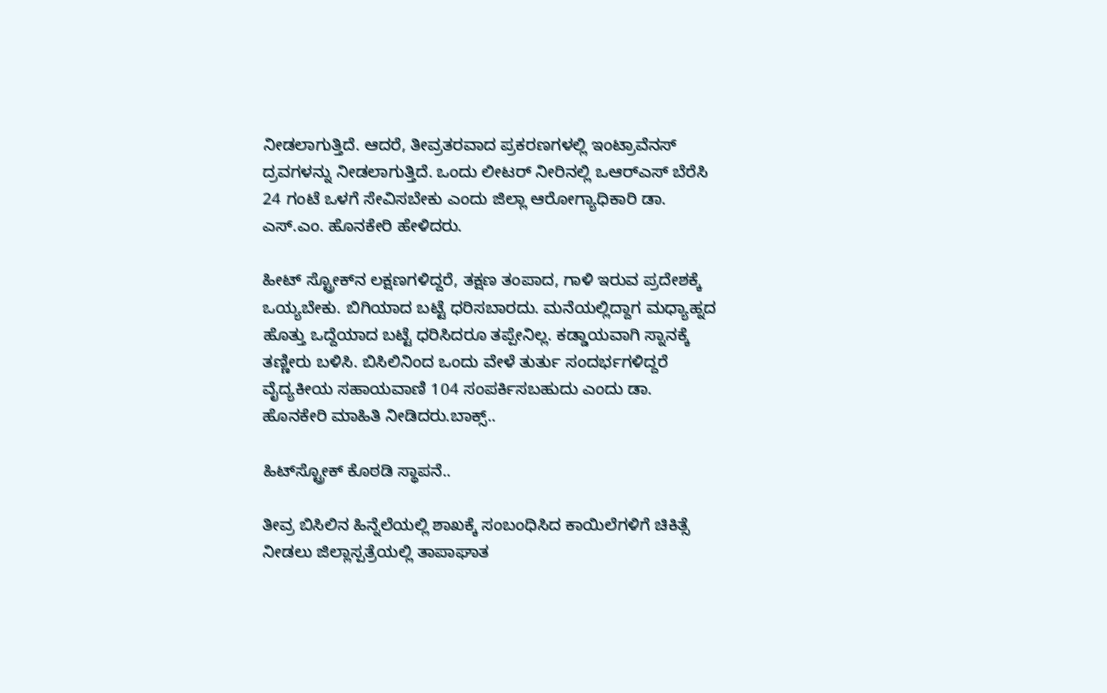ನೀಡಲಾಗುತ್ತಿದೆ. ಆದರೆ, ತೀವ್ರತರವಾದ ಪ್ರಕರಣಗಳಲ್ಲಿ ಇಂಟ್ರಾವೆನಸ್ ದ್ರವಗಳನ್ನು ನೀಡಲಾಗುತ್ತಿದೆ. ಒಂದು ಲೀಟರ್ ನೀರಿನಲ್ಲಿ ಒಆರ್‌ಎಸ್‌ ಬೆರೆಸಿ 24 ಗಂಟೆ ಒಳಗೆ ಸೇವಿಸಬೇಕು ಎಂದು ಜಿಲ್ಲಾ ಆರೋಗ್ಯಾಧಿಕಾರಿ ಡಾ. ಎಸ್‌.ಎಂ. ಹೊನಕೇರಿ ಹೇಳಿದರು.

ಹೀಟ್ ಸ್ಟ್ರೋಕ್‌ನ ಲಕ್ಷಣಗಳಿದ್ದರೆ, ತಕ್ಷಣ ತಂಪಾದ, ಗಾಳಿ ಇರುವ ಪ್ರದೇಶಕ್ಕೆ ಒಯ್ಯಬೇಕು. ಬಿಗಿಯಾದ ಬಟ್ಟೆ ಧರಿಸಬಾರದು. ಮನೆಯಲ್ಲಿದ್ದಾಗ ಮಧ್ಯಾಹ್ನದ ಹೊತ್ತು ಒದ್ದೆಯಾದ ಬಟ್ಟೆ ಧರಿಸಿದರೂ ತಪ್ಪೇನಿಲ್ಲ. ಕಡ್ಡಾಯವಾಗಿ ಸ್ನಾನಕ್ಕೆ ತಣ್ಣೀರು ಬಳಿಸಿ. ಬಿಸಿಲಿನಿಂದ ಒಂದು ವೇಳೆ ತುರ್ತು ಸಂದರ್ಭಗಳಿದ್ದರೆ ವೈದ್ಯಕೀಯ ಸಹಾಯವಾಣಿ 104 ಸಂಪರ್ಕಿಸಬಹುದು ಎಂದು ಡಾ. ಹೊನಕೇರಿ ಮಾಹಿತಿ ನೀಡಿದರು.ಬಾಕ್ಸ್‌..

ಹಿಟ್‌ಸ್ಟ್ರೋಕ್‌ ಕೊಠಡಿ ಸ್ಥಾಪನೆ..

ತೀವ್ರ ಬಿಸಿಲಿನ ಹಿನ್ನೆಲೆಯಲ್ಲಿ ಶಾಖಕ್ಕೆ ಸಂಬಂಧಿಸಿದ ಕಾಯಿಲೆಗಳಿಗೆ ಚಿಕಿತ್ಸೆ ನೀಡಲು ಜಿಲ್ಲಾಸ್ಪತ್ರೆಯಲ್ಲಿ ತಾಪಾಘಾತ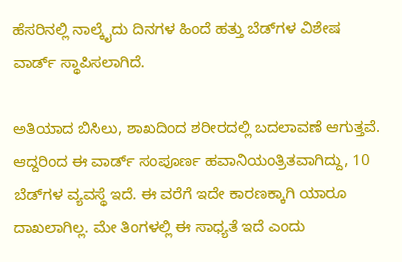ಹೆಸರಿನಲ್ಲಿ ನಾಲ್ಕೈದು ದಿನಗಳ ಹಿಂದೆ ಹತ್ತು ಬೆಡ್‌ಗಳ ವಿಶೇಷ ವಾರ್ಡ್‌ ಸ್ಥಾಪಿಸಲಾಗಿದೆ.

ಅತಿಯಾದ ಬಿಸಿಲು, ಶಾಖದಿಂದ ಶರೀರದಲ್ಲಿ ಬದಲಾವಣೆ ಆಗುತ್ತವೆ. ಆದ್ದರಿಂದ ಈ ವಾರ್ಡ್‌ ಸಂಪೂರ್ಣ ಹವಾನಿಯಂತ್ರಿತವಾಗಿದ್ದು, 10 ಬೆಡ್‌ಗಳ ವ್ಯವಸ್ಥೆ ಇದೆ. ಈ ವರೆಗೆ ಇದೇ ಕಾರಣಕ್ಕಾಗಿ ಯಾರೂ ದಾಖಲಾಗಿಲ್ಲ. ಮೇ ತಿಂಗಳಲ್ಲಿ ಈ ಸಾಧ್ಯತೆ ಇದೆ ಎಂದು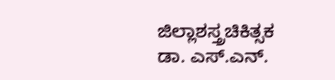ಜಿಲ್ಲಾಶಸ್ತ್ರಚಿಕಿತ್ಸಕ ಡಾ. ಎಸ್‌.ಎನ್‌.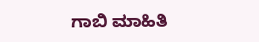ಗಾಬಿ ಮಾಹಿತಿ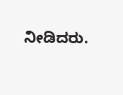ನೀಡಿದರು.